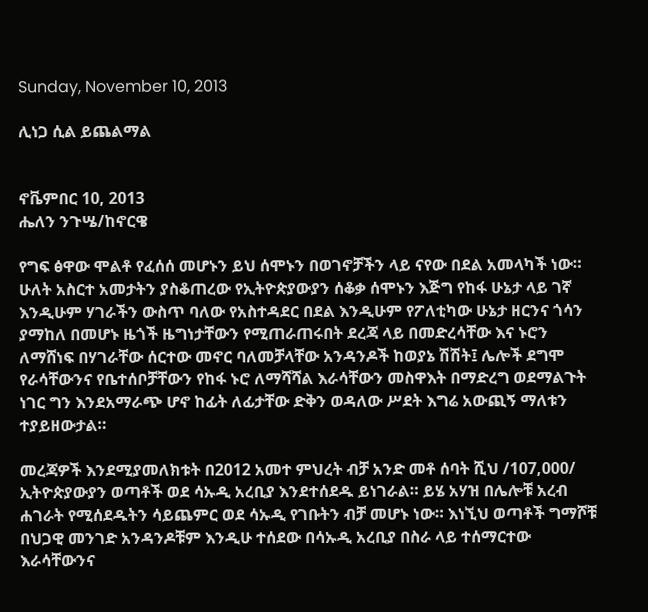Sunday, November 10, 2013

ሊነጋ ሲል ይጨልማል


ኖቬምበር 10, 2013
ሔለን ንጉሤ/ከኖርዌ

የግፍ ፅዋው ሞልቶ የፈሰሰ መሆኑን ይህ ሰሞኑን በወገኖቻችን ላይ ናየው በደል አመላካች ነው።
ሁለት አስርተ አመታትን ያስቆጠረው የኢትዮጵያውያን ሰቆቃ ሰሞኑን እጅግ የከፋ ሁኔታ ላይ ገኛ  እንዲሁም ሃገራችን ውስጥ ባለው የአስተዳደር በደል እንዲሁም የፖለቲካው ሁኔታ ዘርንና ጎሳን ያማከለ በመሆኑ ዜጎች ዜግነታቸውን የሚጠራጠሩበት ደረጃ ላይ በመድረሳቸው እና ኑሮን ለማሸነፍ በሃገራቸው ሰርተው መኖር ባለመቻላቸው አንዳንዶች ከወያኔ ሽሽት፤ ሌሎች ደግሞ የራሳቸውንና የቤተሰቦቻቸውን የከፋ ኑሮ ለማሻሻል እራሳቸውን መስዋእት በማድረግ ወደማልጉት  ነገር ግን እንደአማራጭ ሆኖ ከፊት ለፊታቸው ድቅን ወዳለው ሥደት እግሬ አውጪኝ ማለቱን ተያይዘውታል።

መረጃዎች እንደሚያመለክቱት በ2012 አመተ ምህረት ብቻ አንድ መቶ ሰባት ሺህ /107,000/ ኢትዮጵያውያን ወጣቶች ወደ ሳኡዲ አረቢያ እንደተሰደዱ ይነገራል። ይሄ አሃዝ በሌሎቹ አረብ ሐገራት የሚሰደዱትን ሳይጨምር ወደ ሳኡዲ የገቡትን ብቻ መሆኑ ነው። እነኚህ ወጣቶች ግማሾቹ በህጋዊ መንገድ አንዳንዶቹም እንዲሁ ተሰደው በሳኡዲ አረቢያ በስራ ላይ ተሰማርተው እራሳቸውንና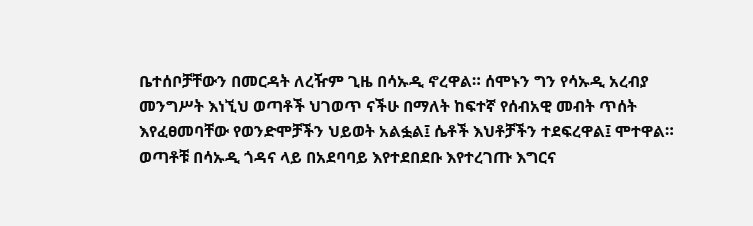ቤተሰቦቻቸውን በመርዳት ለረዥም ጊዜ በሳኡዲ ኖረዋል። ሰሞኑን ግን የሳኡዲ አረብያ መንግሥት እነኚህ ወጣቶች ህገወጥ ናችሁ በማለት ከፍተኛ የሰብአዊ መብት ጥሰት እየፈፀመባቸው የወንድሞቻችን ህይወት አልፏል፤ ሴቶች እህቶቻችን ተደፍረዋል፤ ሞተዋል። ወጣቶቹ በሳኡዲ ጎዳና ላይ በአደባባይ እየተደበደቡ እየተረገጡ እግርና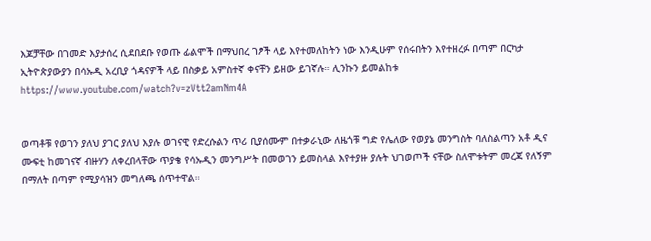እጆቻቸው በገመድ እያታሰረ ሲደበደቡ የወጡ ፊልሞች በማህበረ ገፆች ላይ እየተመለከትን ነው እንዲሁም የሰሩበትን እየተዘረፉ በጣም በርካታ ኢትዮጵያውያን በሳኡዲ አረቢያ ጎዳናዎች ላይ በስቃይ አምስተኛ ቀናቸን ይዘው ይገኛሉ። ሊንኩን ይመልከቱ https://www.youtube.com/watch?v=zVtt2amNm4A


ወጣቶቹ የወገን ያለህ ያገር ያለህ እያሉ ወገናዊ የድረሱልን ጥሪ ቢያሰሙም በተቃራኒው ለዜጎቹ ግድ የሌለው የወያኔ መንግስት ባለስልጣን አቶ ዲና ሙፍቲ ከመገናኛ ብዙሃን ለቀረበላቸው ጥያቄ የሳኡዲን መንግሥት በመወገን ይመስላል እየተያዙ ያሉት ህገወጦች ናቸው ስለሞቱትም መረጃ የለኝም በማለት በጣም የሚያሳዝን መግለጫ ሰጥተዋል።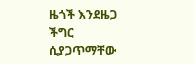ዜጎች እንደዜጋ ችግር ሲያጋጥማቸው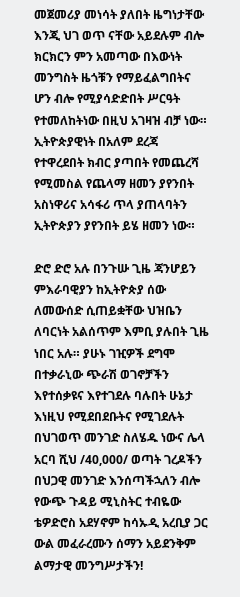መጀመሪያ መነሳት ያለበት ዜግነታቸው እንጂ ህገ ወጥ ናቸው አይደሉም ብሎ ክርክርን ምን አመጣው በእውነት መንግስት ዜጎቹን የማይፈልግበትና ሆን ብሎ የሚያሳድድበት ሥርዓት የተመለከትነው በዚህ አገዛዝ ብቻ ነው። ኢትዮጵያዊነት በአለም ደረጃ የተዋረደበት ክብር ያጣበት የመጨረሻ የሚመስል የጨላማ ዘመን ያየንበት አስነዋሪና አሳፋሪ ጥላ ያጠላባትን ኢትዮጵያን ያየንበት ይሄ ዘመን ነው።

ድሮ ድሮ አሉ በንጉሡ ጊዜ ጃንሆይን ምእራባዊያን ከኢትዮጵያ ሰው ለመውሰድ ሲጠይቋቸው ህዝቤን ለባርነት አልሰጥም እምቢ ያሉበት ጊዜ ነበር አሉ። ያሁኑ ገዢዎች ደግሞ በተቃራኒው ጭራሽ ወገኖቻችን እየተሰቃዩና እየተገደሉ ባሉበት ሁኔታ እነዚህ የሚደበደቡትና የሚገደሉት በህገወጥ መንገድ ስለሄዱ ነውና ሌላ አርባ ሺህ /40,000/ ወጣት ገረዶችን በህጋዊ መንገድ እንሰጣችኋለን ብሎ የውጭ ጉዳይ ሚኒስትር ተብዬው ቴዎድሮስ አደሃኖም ከሳኡዲ አረቢያ ጋር ውል መፈራረሙን ሰማን አይደንቅም ልማታዊ መንግሥታችን!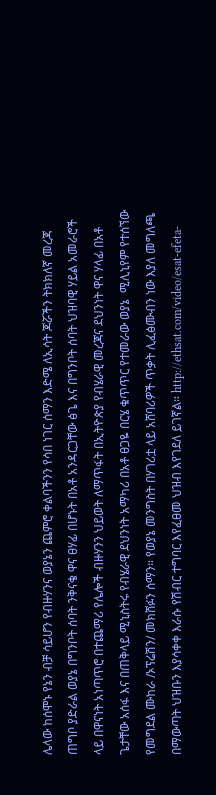ሌላው ከሰሞኑ የኔን ብቻ ሳይሆን የብዙሃንና ወያኔን ጨምሮ ቀልባችንን የሳበ ነገር ሰማን እድሜ ለኢሳት ጆሯችን ትክክለኛ መረጃ ጠግቦ ያድራል ወያኔ በግንቦት ሰባት ንቅናቄ ዋና ፀሃፊ በሆኑት በአቶ አንዳርጋቸው ፅጌ እና በግንቦት ሰባት ህዝባዊ ሃይል አመራሮች ላይ በዋናነት አነጣጥሮ በተጨማሪ የሌሎች ብዙሃንን ህይወት ለማጥፋት በኢትዮጵያ የብሄራዊ መረጃና ደህንነት ዋና ሃላፊ በአቶ ጌታቸው አሰፋ እና በጠቅላይ ሚኒስትሩ የብሄራዊ ደህንነት አማካሪ በአቶ ፀጋዬ በርሄ ቁጥጥር የተመራው ወያኔ  ሚሊኒየም የተሰኘው የመግደል ሙከራ /ኦፕሬሽን/ መክሸፉን ሰማን። የወያኔ መንግስት በሃገሪቷ ላይ አሸባሪዎች ጥቃት ሊፈፅሙብን ነው እያለ መግለጫ በማውጣት ህዝቡን እያሳቀቀ እራሱ የሽብር ተግባር እየፈፀመ ህዝብ እየገደለ ይገኛል። http://ethsat.com/video/esat-efeta-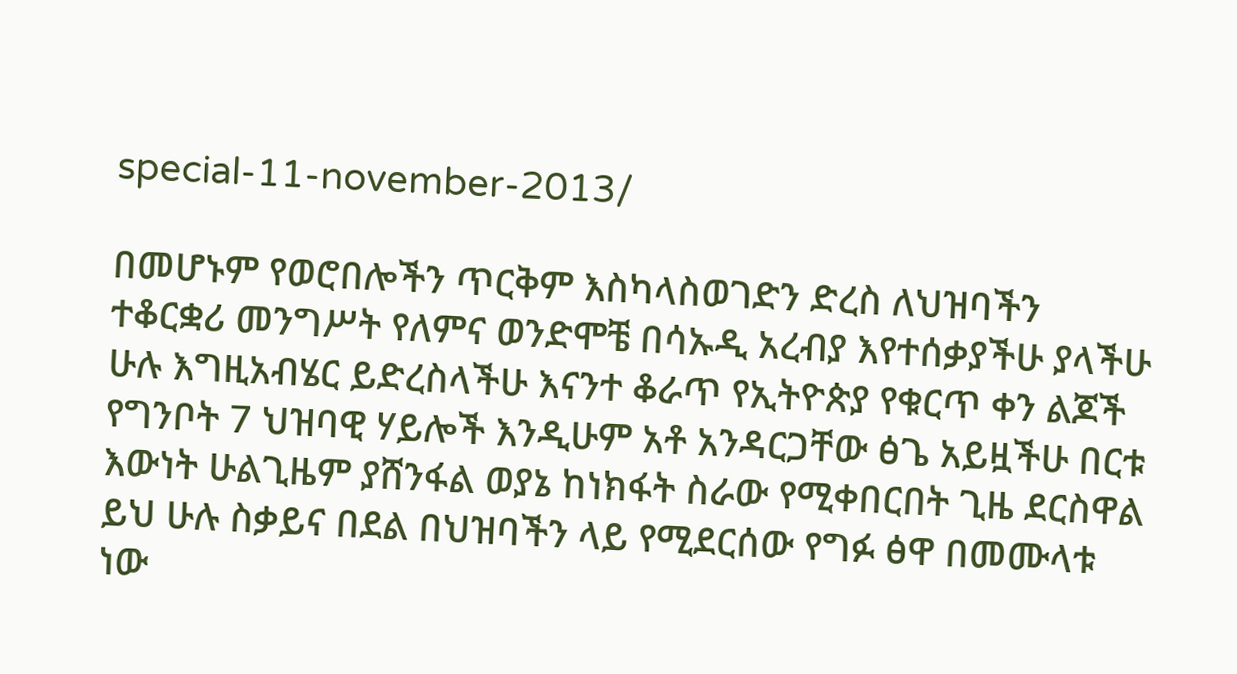special-11-november-2013/

በመሆኑም የወሮበሎችን ጥርቅም እስካላስወገድን ድረስ ለህዝባችን ተቆርቋሪ መንግሥት የለምና ወንድሞቼ በሳኡዲ አረብያ እየተሰቃያችሁ ያላችሁ ሁሉ እግዚአብሄር ይድረስላችሁ እናንተ ቆራጥ የኢትዮጵያ የቁርጥ ቀን ልጆች የግንቦት 7 ህዝባዊ ሃይሎች እንዲሁም አቶ አንዳርጋቸው ፅጌ አይዟችሁ በርቱ እውነት ሁልጊዜም ያሸንፋል ወያኔ ከነክፋት ስራው የሚቀበርበት ጊዜ ደርስዋል ይህ ሁሉ ስቃይና በደል በህዝባችን ላይ የሚደርሰው የግፉ ፅዋ በመሙላቱ ነው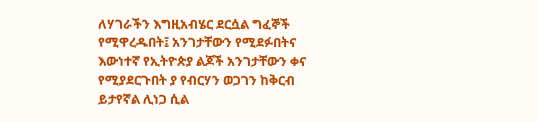ለሃገራችን እግዚአብሄር ደርሷል ግፈኞች የሚዋረዱበት፤ አንገታቸውን የሚደፉበትና እውነተኛ የኢትዮጵያ ልጆች አንገታቸውን ቀና የሚያደርጉበት ያ የብርሃን ወጋገን ከቅርብ ይታየኛል ሊነጋ ሲል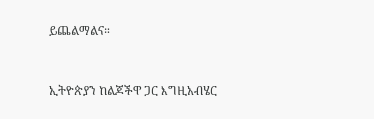ይጨልማልና።



ኢትዮጵያን ከልጆችዋ ጋር እግዚአብሄር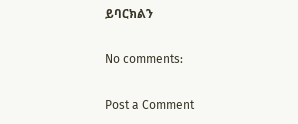ይባርክልን

No comments:

Post a Comment